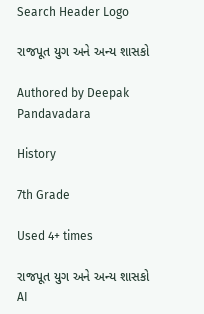Search Header Logo

રાજપૂત યુગ અને અન્ય શાસકો

Authored by Deepak Pandavadara

History

7th Grade

Used 4+ times

રાજપૂત યુગ અને અન્ય શાસકો
AI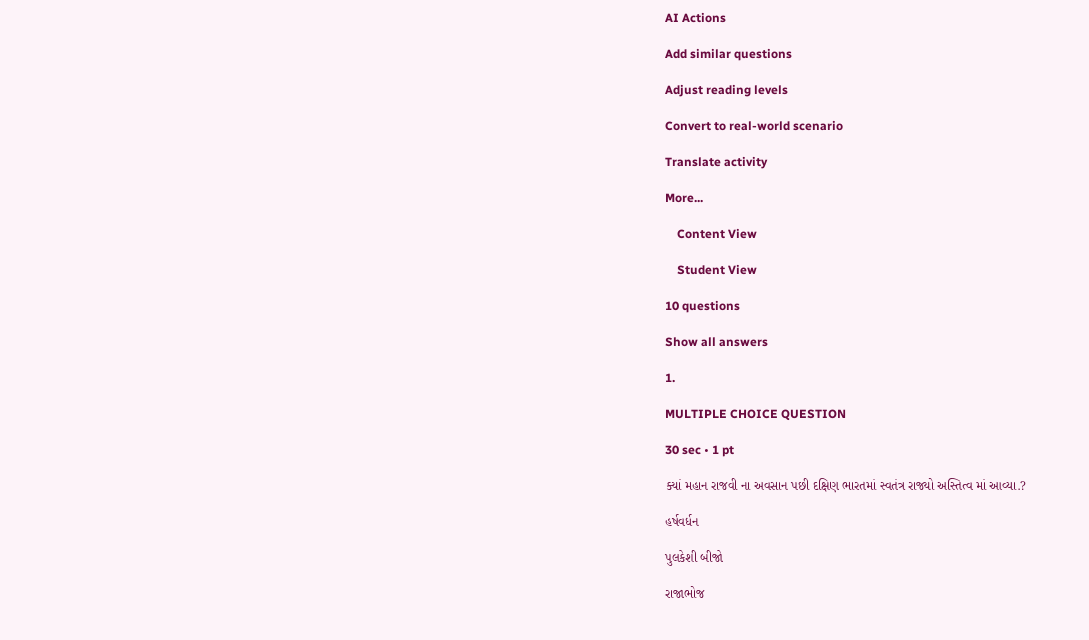AI Actions

Add similar questions

Adjust reading levels

Convert to real-world scenario

Translate activity

More...

    Content View

    Student View

10 questions

Show all answers

1.

MULTIPLE CHOICE QUESTION

30 sec • 1 pt

ક્યાં મહાન રાજવી ના અવસાન પછી દક્ષિણ ભારતમાં સ્વતંત્ર રાજ્યો અસ્તિત્વ માં આવ્યા.?

હર્ષવર્ધન

પુલકેશી બીજો

રાજાભોજ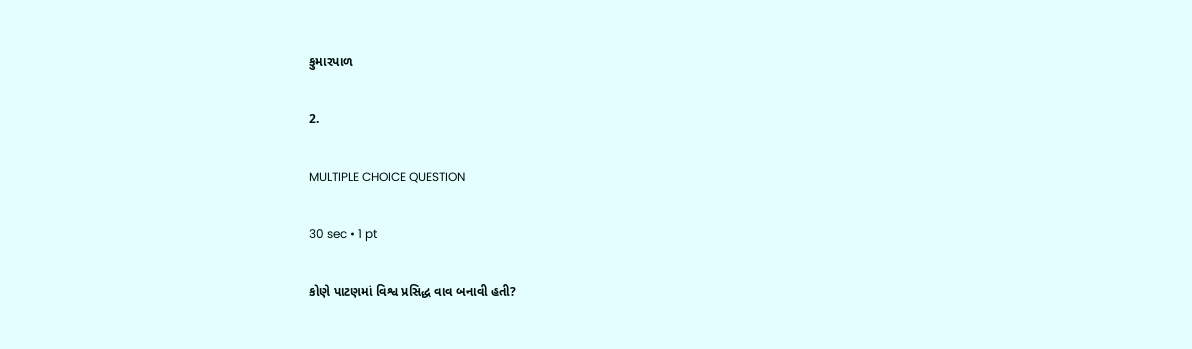કુમારપાળ

2.

MULTIPLE CHOICE QUESTION

30 sec • 1 pt

કોણે પાટણમાં વિશ્વ પ્રસિદ્ધ વાવ બનાવી હતી?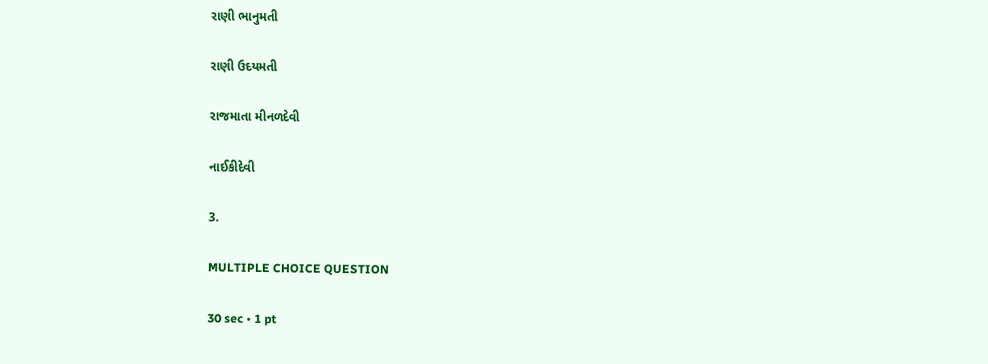રાણી ભાનુમતી

રાણી ઉદયમતી

રાજમાતા મીનળદેવી

નાઈકીદેવી

3.

MULTIPLE CHOICE QUESTION

30 sec • 1 pt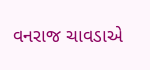વનરાજ ચાવડાએ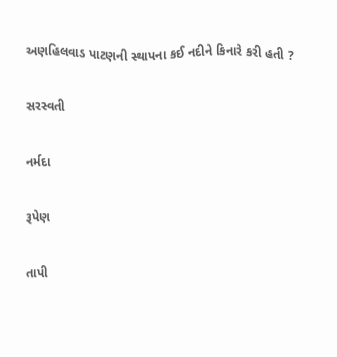અણહિલવાડ પાટણની સ્થાપના કઈ નદીને કિનારે કરી હતી ?

સરસ્વતી

નર્મદા

રૂપેણ

તાપી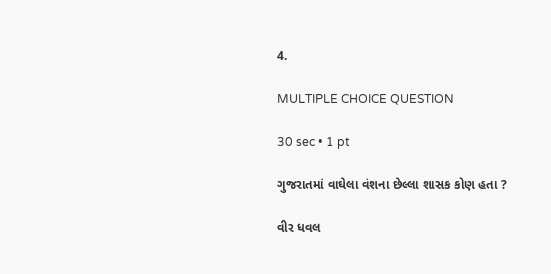4.

MULTIPLE CHOICE QUESTION

30 sec • 1 pt

ગુજરાતમાં વાઘેલા વંશના છેલ્લા શાસક કોણ હતા ?

વીર ધવલ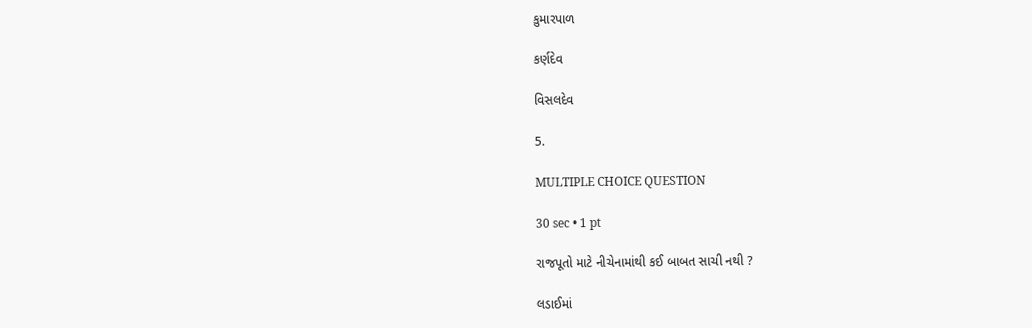કુમારપાળ

કર્ણદેવ

વિસલદેવ

5.

MULTIPLE CHOICE QUESTION

30 sec • 1 pt

રાજપૂતો માટે નીચેનામાંથી કઈ બાબત સાચી નથી ?

લડાઈમાં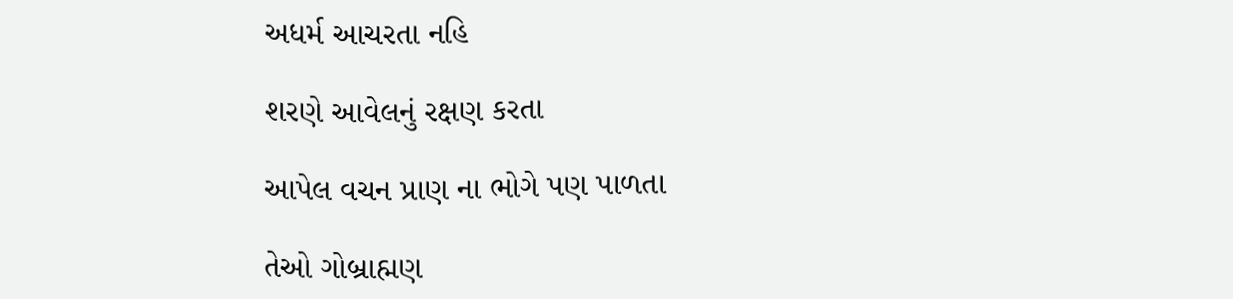અધર્મ આચરતા નહિ

શરણે આવેલનું રક્ષણ કરતા

આપેલ વચન પ્રાણ ના ભોગે પણ પાળતા

તેઓ ગોબ્રાહ્મણ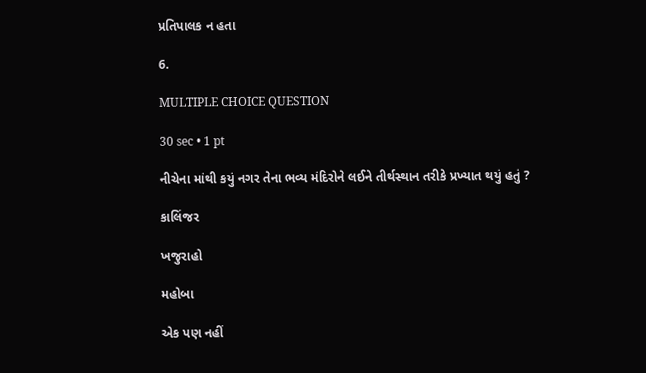પ્રતિપાલક ન હતા

6.

MULTIPLE CHOICE QUESTION

30 sec • 1 pt

નીચેના માંથી કયું નગર તેના ભવ્ય મંદિરોને લઈને તીર્થસ્થાન તરીકે પ્રખ્યાત થયું હતું ?

કાલિંજર

ખજુરાહો

મહોબા

એક પણ નહીં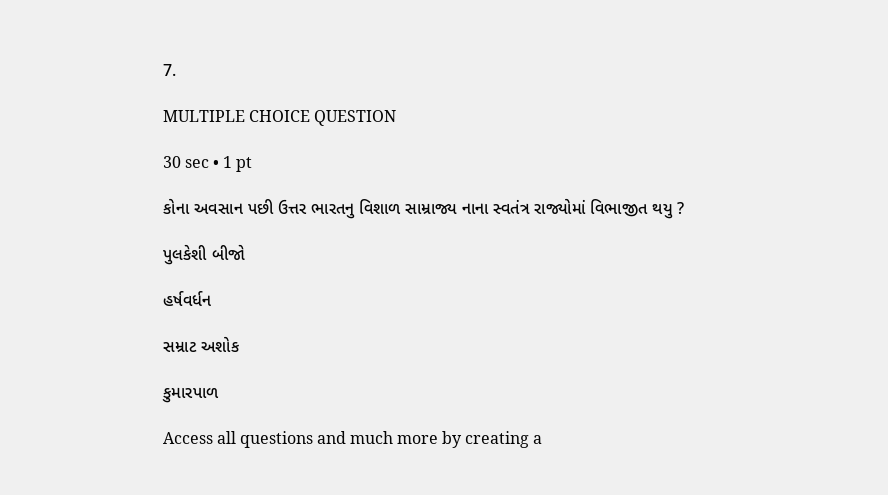7.

MULTIPLE CHOICE QUESTION

30 sec • 1 pt

કોના અવસાન પછી ઉત્તર ભારતનુ વિશાળ સામ્રાજ્ય નાના સ્વતંત્ર રાજ્યોમાં વિભાજીત થયુ ?

પુલકેશી બીજો

હર્ષવર્ધન

સમ્રાટ અશોક

કુમારપાળ

Access all questions and much more by creating a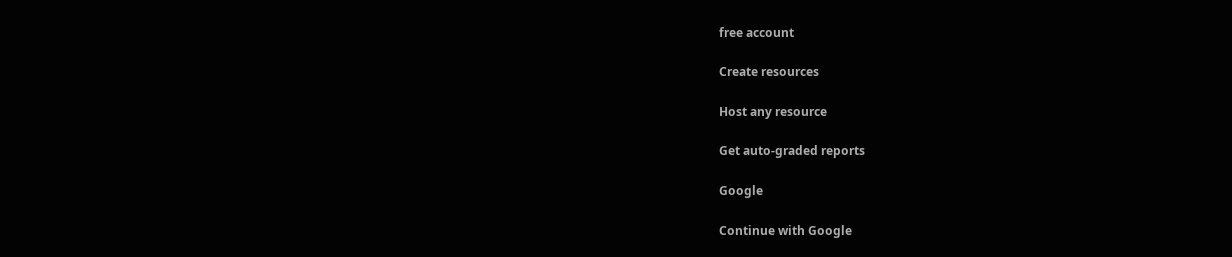free account

Create resources

Host any resource

Get auto-graded reports

Google

Continue with Google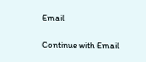Email

Continue with Email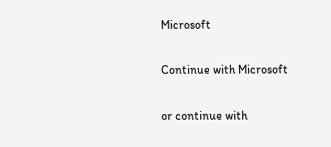Microsoft

Continue with Microsoft

or continue with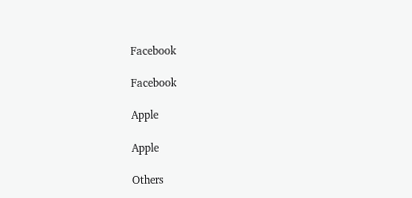Facebook

Facebook

Apple

Apple

Others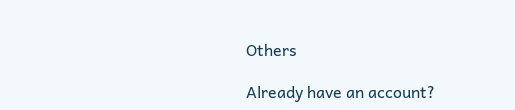Others

Already have an account?